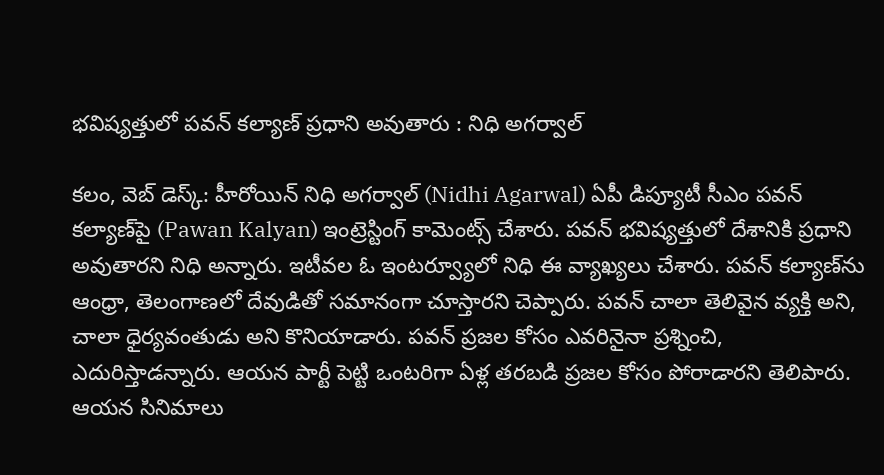భ‌విష్య‌త్తులో ప‌వ‌న్ క‌ల్యాణ్ ప్ర‌ధాని అవుతారు : నిధి అగ‌ర్వాల్‌

క‌లం, వెబ్ డెస్క్: హీరోయిన్ నిధి అగ‌ర్వాల్ (Nidhi Agarwal) ఏపీ డిప్యూటీ సీఎం ప‌వ‌న్ క‌ల్యాణ్‌పై (Pawan Kalyan) ఇంట్రెస్టింగ్ కామెంట్స్ చేశారు. ప‌వ‌న్ భ‌విష్య‌త్తులో దేశానికి ప్ర‌ధాని అవుతార‌ని నిధి అన్నారు. ఇటీవ‌ల ఓ ఇంట‌ర్వ్యూలో నిధి ఈ వ్యాఖ్య‌లు చేశారు. ప‌వ‌న్ క‌ల్యాణ్‌ను ఆంధ్రా, తెలంగాణ‌లో దేవుడితో స‌మానంగా చూస్తార‌ని చెప్పారు. ప‌వ‌న్ చాలా తెలివైన వ్య‌క్తి అని, చాలా ధైర్య‌వంతుడు అని కొనియాడారు. ప‌వ‌న్‌ ప్ర‌జ‌ల కోసం ఎవ‌రినైనా ప్ర‌శ్నించి, ఎదురిస్తాడ‌న్నారు. ఆయ‌న పార్టీ పెట్టి ఒంట‌రిగా ఏళ్ల త‌ర‌బ‌డి ప్ర‌జ‌ల కోసం పోరాడార‌ని తెలిపారు. ఆయ‌న సినిమాలు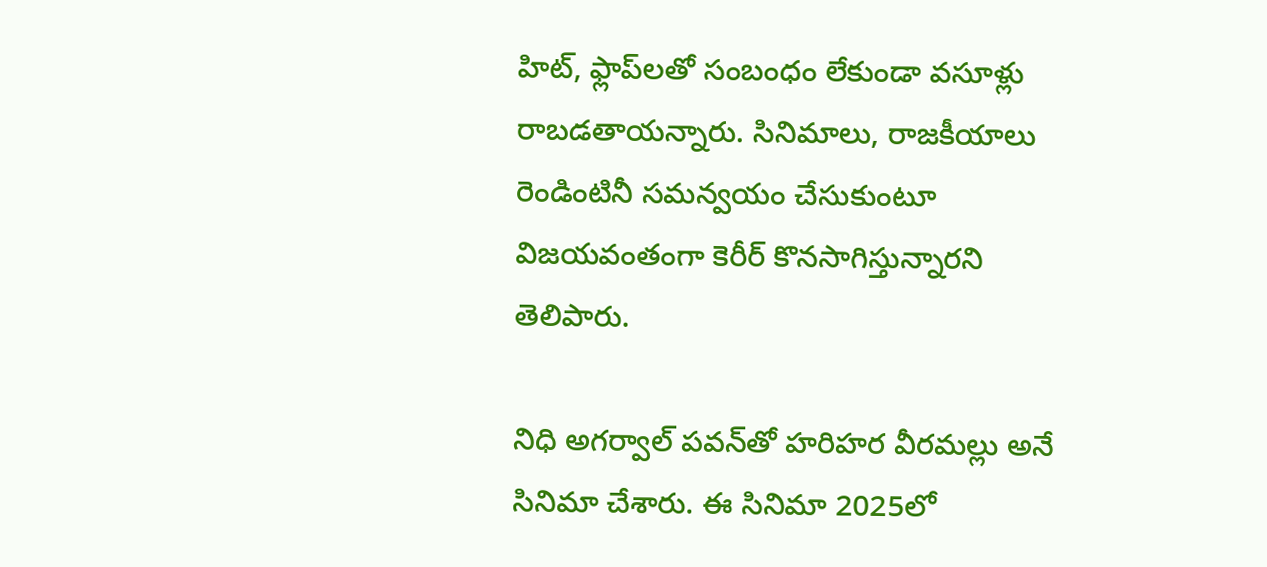హిట్, ఫ్లాప్‌ల‌తో సంబంధం లేకుండా వ‌సూళ్లు రాబ‌డ‌తాయ‌న్నారు. సినిమాలు, రాజ‌కీయాలు రెండింటినీ స‌మ‌న్వ‌యం చేసుకుంటూ విజ‌య‌వంతంగా కెరీర్ కొన‌సాగిస్తున్నార‌ని తెలిపారు.

నిధి అగ‌ర్వాల్ ప‌వ‌న్‌తో హ‌రిహ‌ర వీర‌మ‌ల్లు అనే సినిమా చేశారు. ఈ సినిమా 2025లో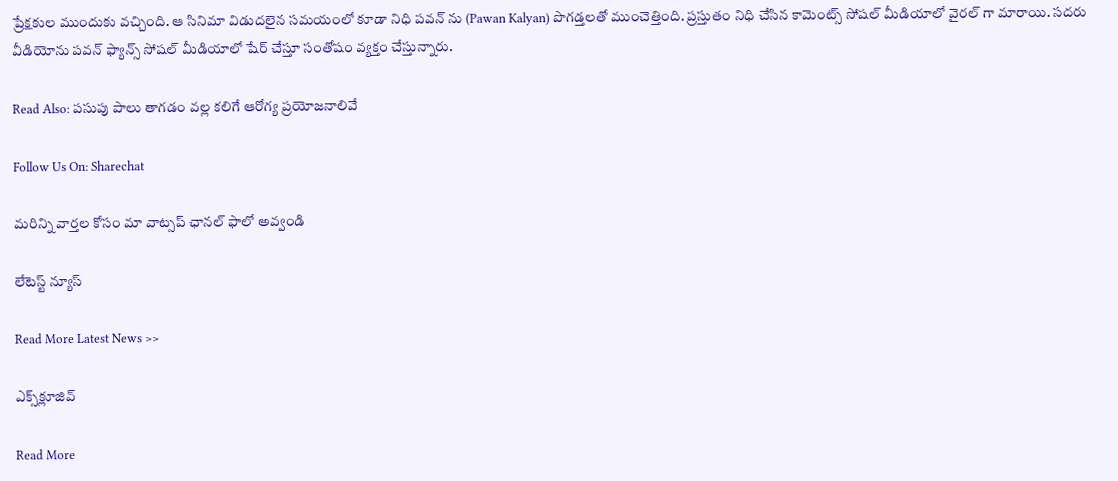ప్రేక్ష‌కుల ముందుకు వ‌చ్చింది. ఆ సినిమా విడుదలైన సమయంలో కూడా నిధి పవన్ ను (Pawan Kalyan) పొగడ్తలతో ముంచెత్తింది. ప్రస్తుతం నిధి చేసిన కామెంట్స్ సోషల్ మీడియాలో వైరల్ గా మారాయి. సదరు వీడియోను పవన్ ఫ్యాన్స్ సోషల్ మీడియాలో షేర్ చేస్తూ సంతోషం వ్యక్తం చేస్తున్నారు.

Read Also: పసుపు పాలు తాగడం వల్ల కలిగే ఆరోగ్య ప్రయోజనాలివే

Follow Us On: Sharechat

మ‌రిన్ని వార్త‌ల కోసం మా వాట్స‌ప్ ఛాన‌ల్ ఫాలో అవ్వండి

లేటెస్ట్ న్యూస్‌

Read More Latest News >>

ఎక్స్‌క్లూజివ్‌

Read More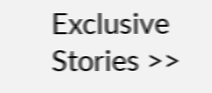Exclusive Stories >>